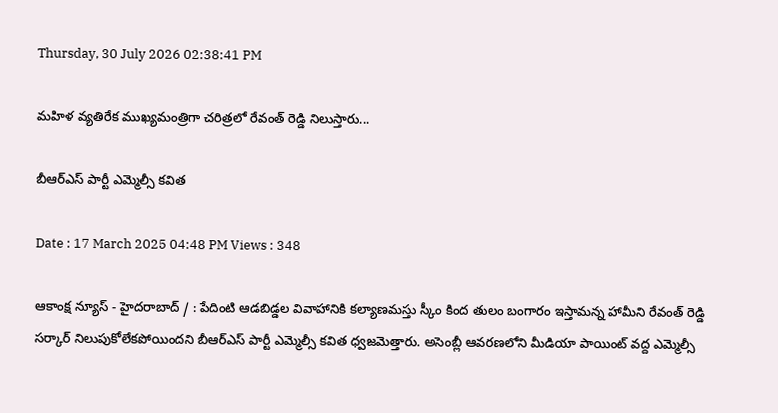Thursday, 30 July 2026 02:38:41 PM

మహిళ వ్యతిరేక ముఖ్యమంత్రిగా చరిత్రలో రేవంత్ రెడ్డి నిలుస్తారు...

బీఆర్ఎస్ పార్టీ ఎమ్మెల్సీ క‌విత

Date : 17 March 2025 04:48 PM Views : 348

ఆకాంక్ష న్యూస్ - హైదరాబాద్ / : పేదింటి ఆడ‌బిడ్డ‌ల వివాహానికి క‌ల్యాణ‌మ‌స్తు స్కీం కింద తులం బంగారం ఇస్తామ‌న్న హామీని రేవంత్ రెడ్డి స‌ర్కార్ నిలుపుకోలేక‌పోయింద‌ని బీఆర్ఎస్ పార్టీ ఎమ్మెల్సీ క‌విత ధ్వ‌జ‌మెత్తారు. అసెంబ్లీ ఆవ‌ర‌ణ‌లోని మీడియా పాయింట్ వ‌ద్ద ఎమ్మెల్సీ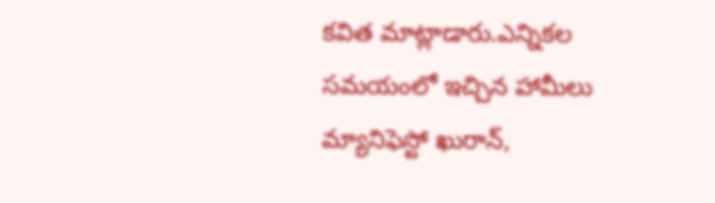క‌విత మాట్లాడారు.ఎన్నిక‌ల స‌మ‌యంలో ఇచ్చిన హామీలు మ్యానిఫెస్టో ఖురాన్,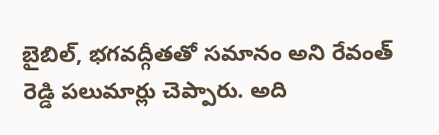బైబిల్, భగవద్గీతతో సమానం అని రేవంత్ రెడ్డి ప‌లుమార్లు చెప్పారు. అది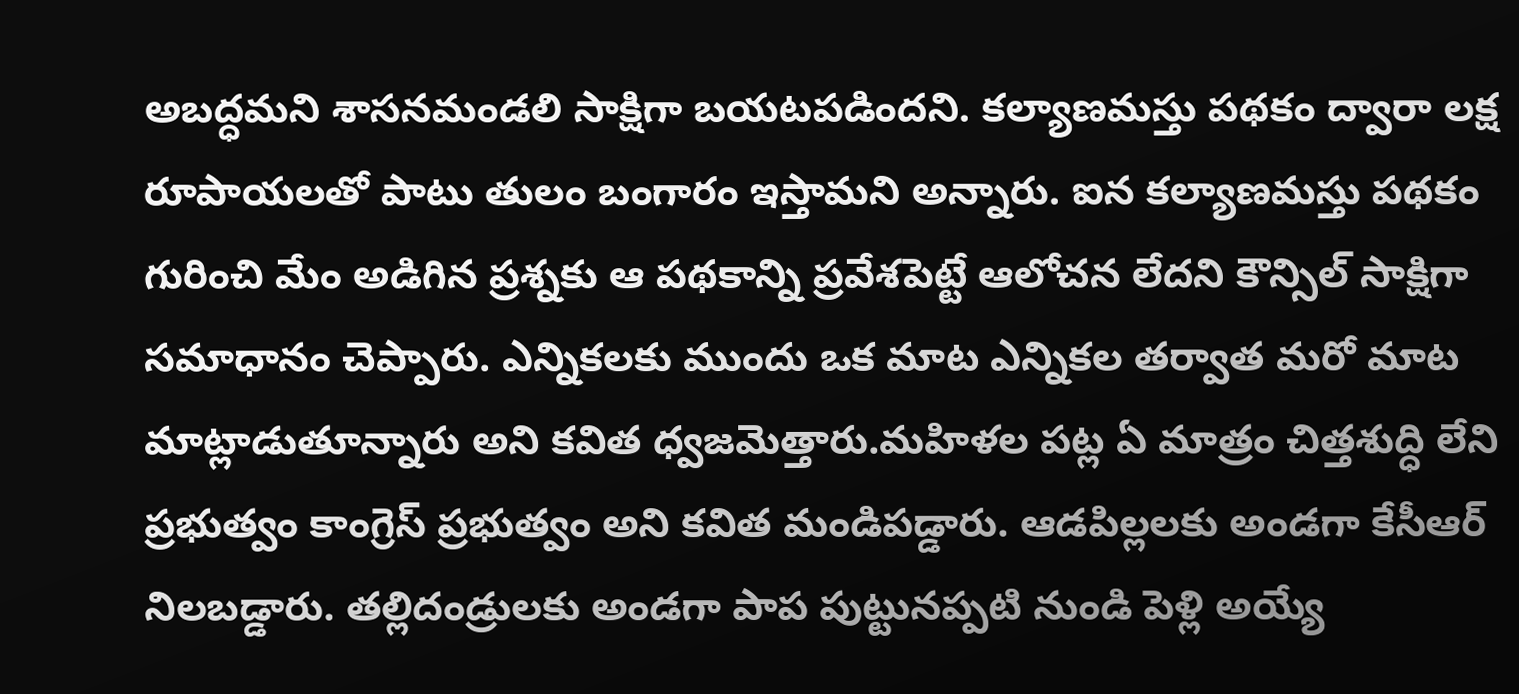అబద్ధమని శాసనమండలి సాక్షిగా బయటపడిందని. కల్యాణమస్తు పథకం ద్వారా లక్ష రూపాయలతో పాటు తులం బంగారం ఇస్తామని అన్నారు. ఐన కల్యాణమస్తు పథకం గురించి మేం అడిగిన ప్రశ్నకు ఆ పథకాన్ని ప్రవేశపెట్టే ఆలోచన లేదని కౌన్సిల్ సాక్షిగా సమాధానం చెప్పారు. ఎన్నికలకు ముందు ఒక మాట ఎన్నికల తర్వాత మరో మాట మాట్లాడుతూన్నారు అని క‌విత ధ్వ‌జ‌మెత్తారు.మహిళల పట్ల ఏ మాత్రం చిత్తశుద్ధి లేని ప్రభుత్వం కాంగ్రెస్ ప్రభుత్వం అని క‌విత మండిప‌డ్డారు. ఆడపిల్లలకు అండగా కేసీఆర్ నిలబడ్డారు. తల్లిదండ్రులకు అండగా పాప పుట్టునప్పటి నుండి పెళ్లి అయ్యే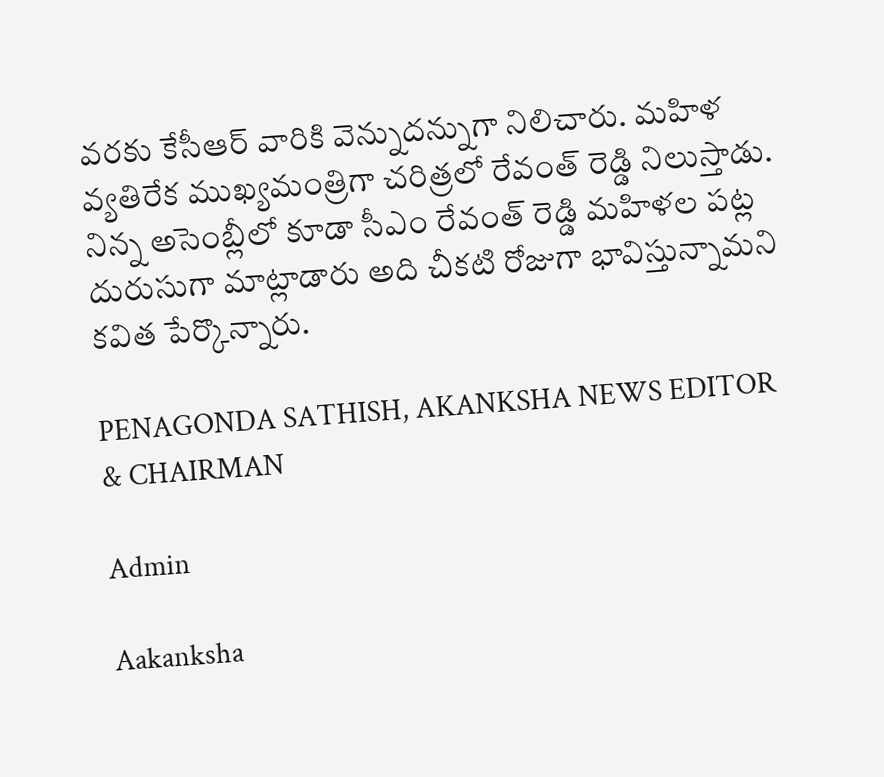వరకు కేసీఆర్ వారికి వెన్నుదన్నుగా నిలిచారు. మహిళ వ్యతిరేక ముఖ్యమంత్రిగా చరిత్రలో రేవంత్ రెడ్డి నిలుస్తాడు. నిన్న అసెంబ్లీలో కూడా సీఎం రేవంత్ రెడ్డి మహిళల పట్ల దురుసుగా మాట్లాడారు అది చీక‌టి రోజుగా భావిస్తున్నామ‌ని క‌విత పేర్కొన్నారు.

PENAGONDA SATHISH, AKANKSHA NEWS EDITOR & CHAIRMAN

Admin

Aakanksha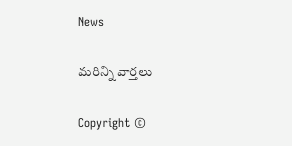News

మరిన్ని వార్తలు

Copyright ©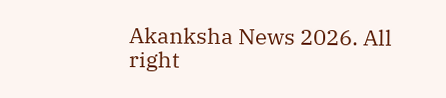Akanksha News 2026. All right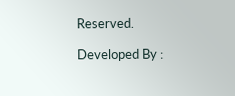Reserved.

Developed By :